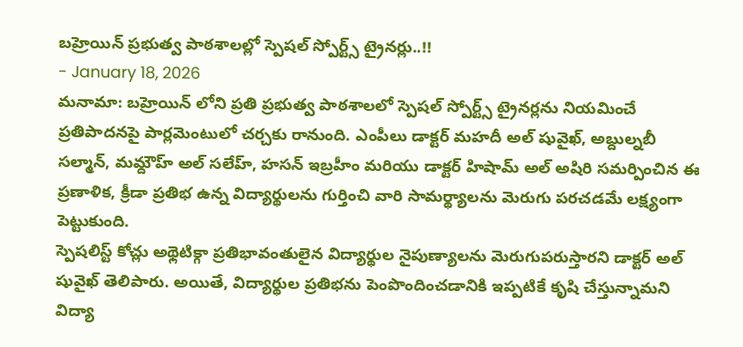బహ్రెయిన్ ప్రభుత్వ పాఠశాలల్లో స్పెషల్ స్పోర్ట్స్ ట్రైనర్లు..!!
- January 18, 2026
మనామా: బహ్రెయిన్ లోని ప్రతి ప్రభుత్వ పాఠశాలలో స్పెషల్ స్పోర్ట్స్ ట్రైనర్లను నియమించే ప్రతిపాదనపై పార్లమెంటులో చర్చకు రానుంది. ఎంపీలు డాక్టర్ మహదీ అల్ షువైఖ్, అబ్దుల్నబీ సల్మాన్, మమ్దౌహ్ అల్ సలేహ్, హసన్ ఇబ్రహీం మరియు డాక్టర్ హిషామ్ అల్ అషిరి సమర్పించిన ఈ ప్రణాళిక, క్రీడా ప్రతిభ ఉన్న విద్యార్థులను గుర్తించి వారి సామర్థ్యాలను మెరుగు పరచడమే లక్ష్యంగా పెట్టుకుంది.
స్పెషలిస్ట్ కోచ్లు అథ్లెటిక్గా ప్రతిభావంతులైన విద్యార్థుల నైపుణ్యాలను మెరుగుపరుస్తారని డాక్టర్ అల్ షువైఖ్ తెలిపారు. అయితే, విద్యార్థుల ప్రతిభను పెంపొందించడానికి ఇప్పటికే కృషి చేస్తున్నామని విద్యా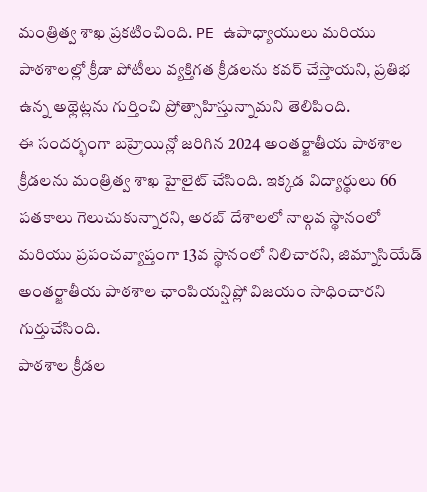మంత్రిత్వ శాఖ ప్రకటించింది. PE ఉపాధ్యాయులు మరియు పాఠశాలల్లో క్రీడా పోటీలు వ్యక్తిగత క్రీడలను కవర్ చేస్తాయని, ప్రతిభ ఉన్న అథ్లెట్లను గుర్తించి ప్రోత్సాహిస్తున్నామని తెలిపింది.
ఈ సందర్భంగా బహ్రెయిన్లో జరిగిన 2024 అంతర్జాతీయ పాఠశాల క్రీడలను మంత్రిత్వ శాఖ హైలైట్ చేసింది. ఇక్కడ విద్యార్థులు 66 పతకాలు గెలుచుకున్నారని, అరబ్ దేశాలలో నాల్గవ స్థానంలో మరియు ప్రపంచవ్యాప్తంగా 13వ స్థానంలో నిలిచారని, జిమ్నాసియేడ్ అంతర్జాతీయ పాఠశాల ఛాంపియన్షిప్లో విజయం సాధించారని గుర్తుచేసింది.
పాఠశాల క్రీడల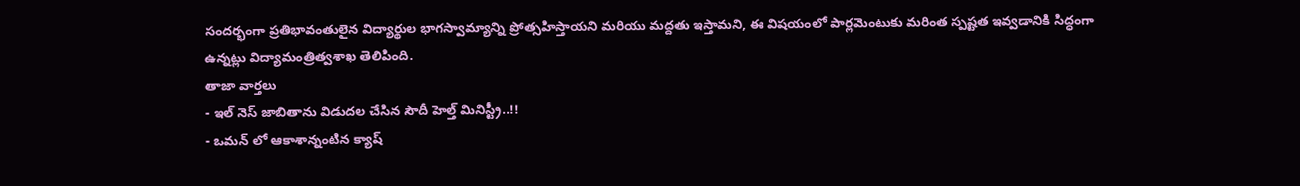సందర్భంగా ప్రతిభావంతులైన విద్యార్థుల భాగస్వామ్యాన్ని ప్రోత్సహిస్తాయని మరియు మద్దతు ఇస్తామని, ఈ విషయంలో పార్లమెంటుకు మరింత స్పష్టత ఇవ్వడానికి సిద్ధంగా ఉన్నట్లు విద్యామంత్రిత్వశాఖ తెలిపింది.
తాజా వార్తలు
- ఇల్ నెస్ జాబితాను విడుదల చేసిన సౌదీ హెల్త్ మినిస్ట్రీ..!!
- ఒమన్ లో ఆకాశాన్నంటిన క్యాష్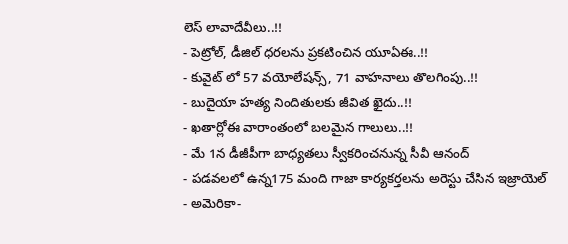లెస్ లావాదేవీలు..!!
- పెట్రోల్, డీజిల్ ధరలను ప్రకటించిన యూఏఈ..!!
- కువైట్ లో 57 వయోలేషన్స్, 71 వాహనాలు తొలగింపు..!!
- బుదైయా హత్య నిందితులకు జీవిత ఖైదు..!!
- ఖతార్లోఈ వారాంతంలో బలమైన గాలులు..!!
- మే 1న డీజీపీగా బాధ్యతలు స్వీకరించనున్న సీవీ ఆనంద్
- పడవలలో ఉన్న175 మంది గాజా కార్యకర్తలను అరెస్టు చేసిన ఇజ్రాయెల్
- అమెరికా-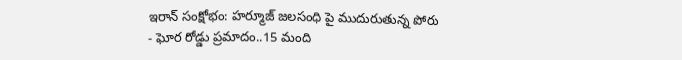ఇరాన్ సంక్షోభం: హర్మూజ్ జలసంధి పై ముదురుతున్న పోరు
- ఘోర రోడ్డు ప్రమాదం..15 మంది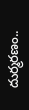దుర్మరణం..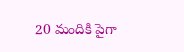20 మందికి పైగా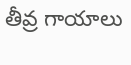తీవ్ర గాయాలు